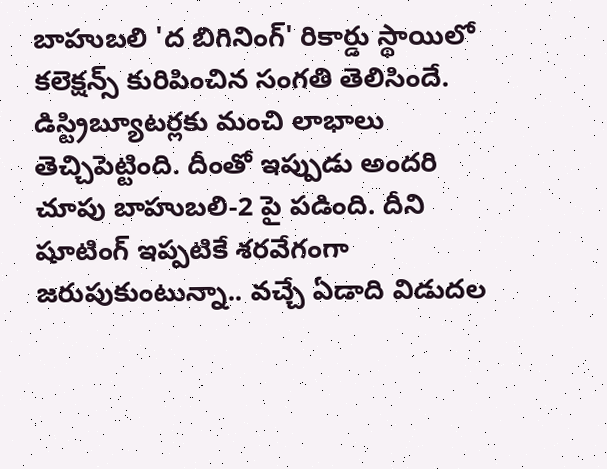బాహుబలి 'ద బిగినింగ్' రికార్డు స్థాయిలో కలెక్షన్స్ కురిపించిన సంగతి తెలిసిందే. డిస్ట్రిబ్యూటర్లకు మంచి లాభాలు తెచ్చిపెట్టింది. దీంతో ఇప్పుడు అందరి చూపు బాహుబలి-2 పై పడింది. దీని షూటింగ్ ఇప్పటికే శరవేగంగా జరుపుకుంటున్నా.. వచ్చే ఏడాది విడుదల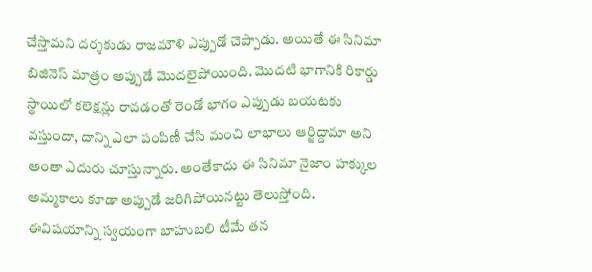చేస్తామని దర్శకుడు రాజమౌళి ఎప్పుడో చెప్పాడు. అయితే ఈ సినిమా బిజినెస్ మాత్రం అప్పుడే మొదలైపోయింది. మొదటి భాగానికి రికార్డు స్థాయిలో కలెక్షన్లు రావడంతో రెండో భాగం ఎప్పుడు బయటకు వస్తుందా, దాన్ని ఎలా పంపిణీ చేసి మంచి లాభాలు ఆర్జిద్దామా అని అంతా ఎదురు చూస్తున్నారు. అంతేకాదు ఈ సినిమా నైజాం హక్కుల అమ్మకాలు కూడా అప్పుడే జరిగిపోయినట్టు తెలుస్తోంది. ఈవిషయాన్ని స్వయంగా బాహుబలి టీమే తన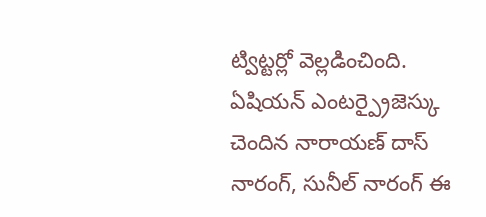ట్విట్టర్లో వెల్లడించింది. ఏషియన్ ఎంటర్ప్రైజెస్కు చెందిన నారాయణ్ దాస్ నారంగ్, సునీల్ నారంగ్ ఈ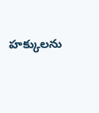హక్కులను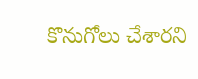కొనుగోలు చేశారని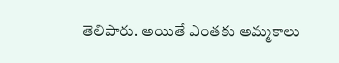తెలిపారు. అయితే ఎంతకు అమ్మకాలు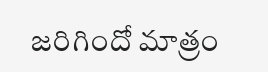జరిగిందో మాత్రం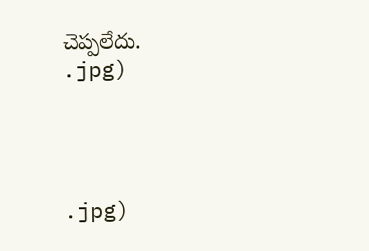చెప్పలేదు.
.jpg)




.jpg)